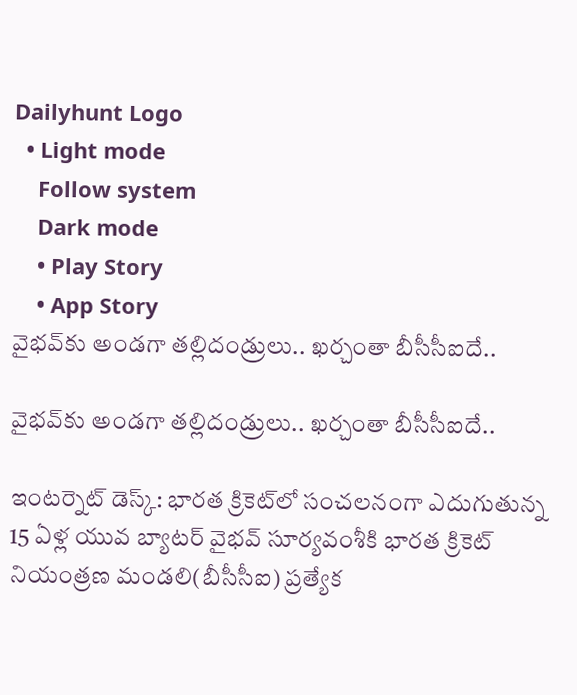Dailyhunt Logo
  • Light mode
    Follow system
    Dark mode
    • Play Story
    • App Story
వైభవ్‌కు అండగా తల్లిదండ్రులు.. ఖర్చంతా బీసీసీఐదే..

వైభవ్‌కు అండగా తల్లిదండ్రులు.. ఖర్చంతా బీసీసీఐదే..

ఇంటర్నెట్ డెస్క్: భారత క్రికెట్‌లో సంచలనంగా ఎదుగుతున్న 15 ఏళ్ల యువ బ్యాటర్ వైభవ్ సూర్యవంశీకి భారత క్రికెట్ నియంత్రణ మండలి(బీసీసీఐ) ప్రత్యేక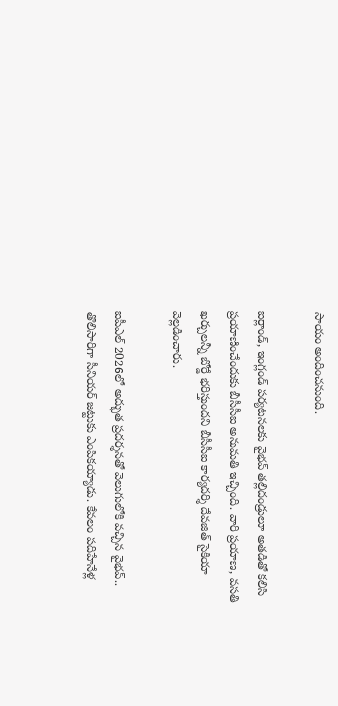సాయం అందించనుంది.

ఐర్లాండ్, ఇంగ్లండ్ పర్యటనలకు వైభవ్ తల్లిదండ్రులూ అతడితో కలిసి ప్రయాణించేందుకు బీసీసీఐ అనుమతి ఇచ్చింది. వారి ప్రయాణ, వసతి ఖర్చులన్నీ బోర్డే భరిస్తుందని బీసీసీఐ కార్యదర్శి దేవజిత్ సైకియా వెల్లడించారు.

ఐపీఎల్ 2026లో అద్భుత ప్రదర్శనతో వెలుగులోకి వచ్చిన వైభవ్.. తొలిసారిగా సీనియర్ జట్టుకు ఎంపికయ్యాడు. కేవలం పదిహేనేళ్ల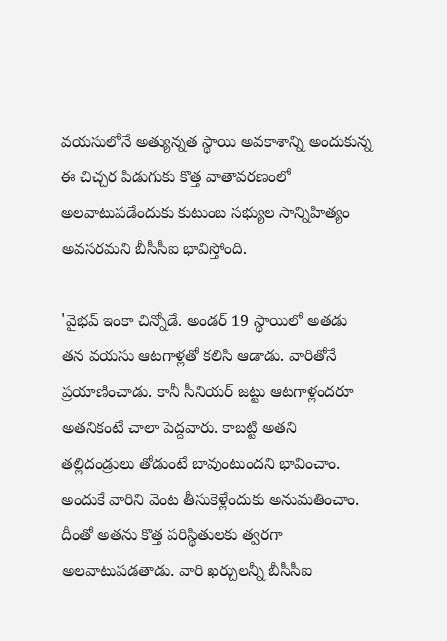వయసులోనే అత్యున్నత స్థాయి అవకాశాన్ని అందుకున్న ఈ చిచ్చర పిడుగుకు కొత్త వాతావరణంలో అలవాటుపడేందుకు కుటుంబ సభ్యుల సాన్నిహిత్యం అవసరమని బీసీసీఐ భావిస్తోంది.

'వైభవ్ ఇంకా చిన్నోడే. అండర్ 19 స్థాయిలో అతడు తన వయసు ఆటగాళ్లతో కలిసి ఆడాడు. వారితోనే ప్రయాణించాడు. కానీ సీనియర్ జట్టు ఆటగాళ్లందరూ అతనికంటే చాలా పెద్దవారు. కాబట్టి అతని తల్లిదండ్రులు తోడుంటే బావుంటుందని భావించాం. అందుకే వారిని వెంట తీసుకెళ్లేందుకు అనుమతించాం. దీంతో అతను కొత్త పరిస్థితులకు త్వరగా అలవాటుపడతాడు. వారి ఖర్చులన్నీ బీసీసీఐ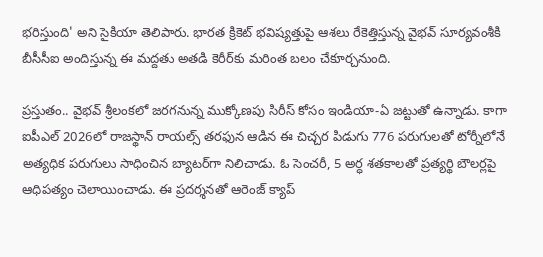భరిస్తుంది' అని సైకియా తెలిపారు. భారత క్రికెట్ భవిష్యత్తుపై ఆశలు రేకెత్తిస్తున్న వైభవ్ సూర్యవంశీకి బీసీసీఐ అందిస్తున్న ఈ మద్దతు అతడి కెరీర్‌కు మరింత బలం చేకూర్చనుంది.

ప్రస్తుతం.. వైభవ్ శ్రీలంకలో జరగనున్న ముక్కోణపు సిరీస్ కోసం ఇండియా-ఏ జట్టుతో ఉన్నాడు. కాగా ఐపీఎల్ 2026లో రాజస్థాన్ రాయల్స్ తరఫున ఆడిన ఈ చిచ్చర పిడుగు 776 పరుగులతో టోర్నీలోనే అత్యధిక పరుగులు సాధించిన బ్యాటర్‌గా నిలిచాడు. ఓ సెంచరీ, 5 అర్ధ శతకాలతో ప్రత్యర్థి బౌలర్లపై ఆధిపత్యం చెలాయించాడు. ఈ ప్రదర్శనతో ఆరెంజ్ క్యాప్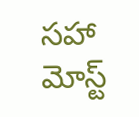సహా మోస్ట్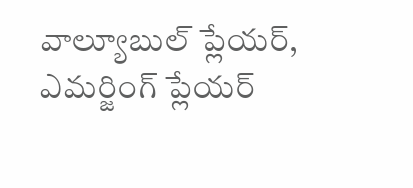వాల్యూబుల్ ప్లేయర్, ఎమర్జింగ్ ప్లేయర్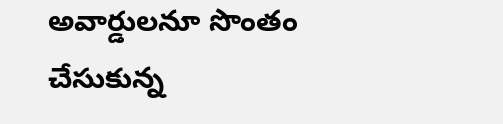అవార్డులనూ సొంతం చేసుకున్న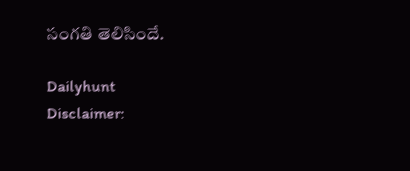సంగతి తెలిసిందే.

Dailyhunt
Disclaimer: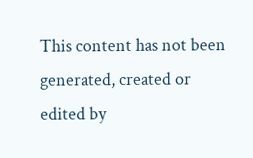This content has not been generated, created or edited by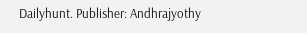Dailyhunt. Publisher: Andhrajyothy